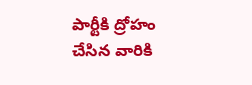పార్టీకి ద్రోహం చేసిన వారికి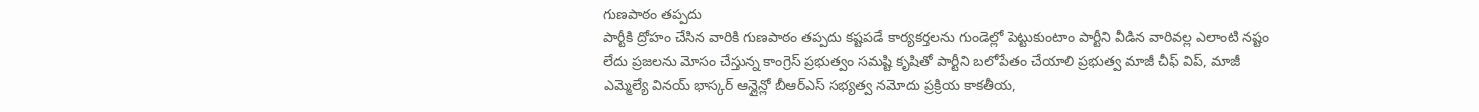గుణపాఠం తప్పదు
పార్టీకి ద్రోహం చేసిన వారికి గుణపాఠం తప్పదు కష్టపడే కార్యకర్తలను గుండెల్లో పెట్టుకుంటాం పార్టీని వీడిన వారివల్ల ఎలాంటి నష్టం లేదు ప్రజలను మోసం చేస్తున్న కాంగ్రెస్ ప్రభుత్వం సమష్టి కృషితో పార్టీని బలోపేతం చేయాలి ప్రభుత్వ మాజీ చీఫ్ విప్, మాజీ ఎమ్మెల్యే వినయ్ భాస్కర్ ఆన్లైన్లో బీఆర్ఎస్ సభ్యత్వ నమోదు ప్రక్రియ కాకతీయ,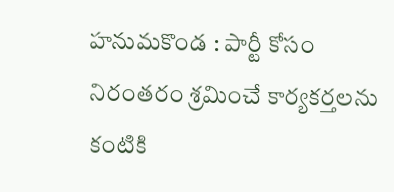హనుమకొండ : పార్టీ కోసం నిరంతరం శ్రమించే కార్యకర్తలను కంటికి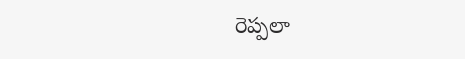రెప్పలా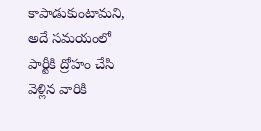కాపాడుకుంటామని, అదే సమయంలో పార్టీకి ద్రోహం చేసి వెళ్లిన వారికి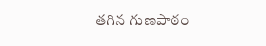తగిన గుణపాఠం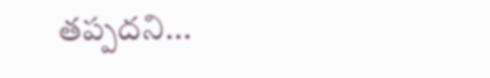తప్పదని...